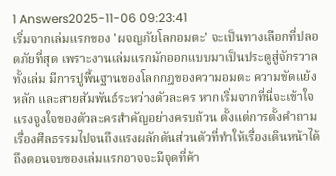1 Answers2025-11-06 09:23:41
เริ่มจากเล่มแรกของ 'ผจญภัยโลกอมตะ' จะเป็นทางเลือกที่ปลอดภัยที่สุด เพราะงานเล่มแรกมักออกแบบมาเป็นประตูสู่จักรวาลทั้งเล่ม มีการปูพื้นฐานของโลกกฎของความอมตะ ความขัดแย้งหลัก และสายสัมพันธ์ระหว่างตัวละคร หากเริ่มจากที่นี่จะเข้าใจแรงจูงใจของตัวละครสำคัญอย่างครบถ้วน ตั้งแต่การตั้งคำถามเรื่องศีลธรรมไปจนถึงแรงผลักดันส่วนตัวที่ทำให้เรื่องเดินหน้าได้ ถึงตอนจบของเล่มแรกอาจจะมีจุดที่ค้า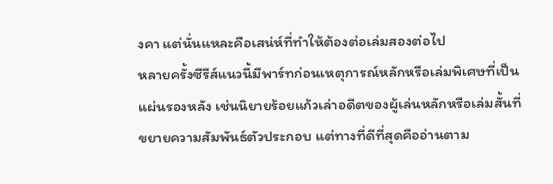งคา แต่นั่นแหละคือเสน่ห์ที่ทำให้ต้องต่อเล่มสองต่อไป
หลายครั้งซีรีส์แนวนี้มีพาร์ทก่อนเหตุการณ์หลักหรือเล่มพิเศษที่เป็นแผ่นรองหลัง เช่นนิยายร้อยแก้วเล่าอดีตของผู้เล่นหลักหรือเล่มสั้นที่ขยายความสัมพันธ์ตัวประกอบ แต่ทางที่ดีที่สุดคืออ่านตาม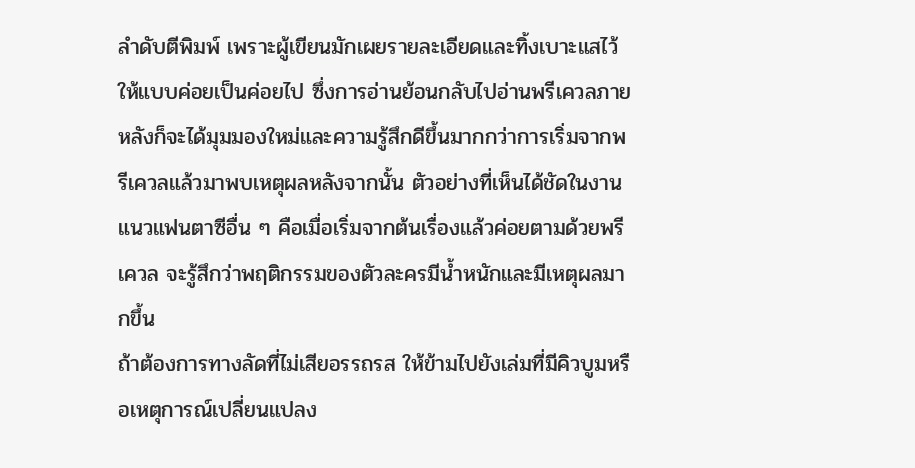ลำดับตีพิมพ์ เพราะผู้เขียนมักเผยรายละเอียดและทิ้งเบาะแสไว้ให้แบบค่อยเป็นค่อยไป ซึ่งการอ่านย้อนกลับไปอ่านพรีเควลภายหลังก็จะได้มุมมองใหม่และความรู้สึกดีขึ้นมากกว่าการเริ่มจากพรีเควลแล้วมาพบเหตุผลหลังจากนั้น ตัวอย่างที่เห็นได้ชัดในงานแนวแฟนตาซีอื่น ๆ คือเมื่อเริ่มจากต้นเรื่องแล้วค่อยตามด้วยพรีเควล จะรู้สึกว่าพฤติกรรมของตัวละครมีน้ำหนักและมีเหตุผลมากขึ้น
ถ้าต้องการทางลัดที่ไม่เสียอรรถรส ให้ข้ามไปยังเล่มที่มีคิวบูมหรือเหตุการณ์เปลี่ยนแปลง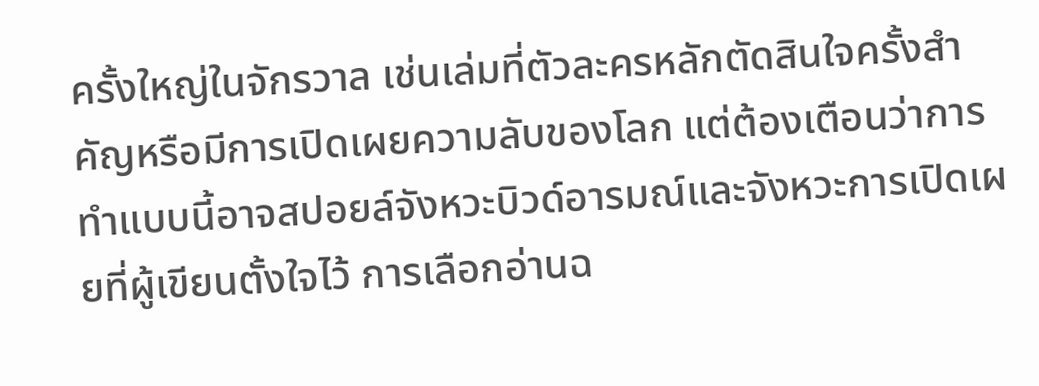ครั้งใหญ่ในจักรวาล เช่นเล่มที่ตัวละครหลักตัดสินใจครั้งสำคัญหรือมีการเปิดเผยความลับของโลก แต่ต้องเตือนว่าการทำแบบนี้อาจสปอยล์จังหวะบิวด์อารมณ์และจังหวะการเปิดเผยที่ผู้เขียนตั้งใจไว้ การเลือกอ่านฉ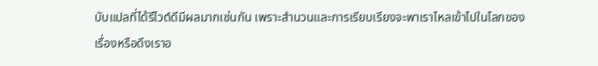บับแปลที่ได้รีไวต์ดีมีผลมากเช่นกัน เพราะสำนวนและการเรียบเรียงจะพาเราไหลเข้าไปในโลกของเรื่องหรือดึงเราอ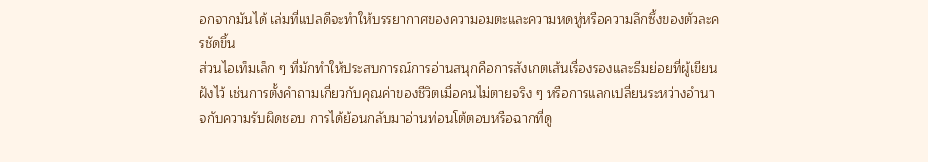อกจากมันได้ เล่มที่แปลดีจะทำให้บรรยากาศของความอมตะและความหดหู่หรือความลึกซึ้งของตัวละครชัดขึ้น
ส่วนไอเท็มเล็ก ๆ ที่มักทำให้ประสบการณ์การอ่านสนุกคือการสังเกตเส้นเรื่องรองและธีมย่อยที่ผู้เขียนฝังไว้ เช่นการตั้งคำถามเกี่ยวกับคุณค่าของชีวิตเมื่อคนไม่ตายจริง ๆ หรือการแลกเปลี่ยนระหว่างอำนาจกับความรับผิดชอบ การได้ย้อนกลับมาอ่านท่อนโต้ตอบหรือฉากที่ดู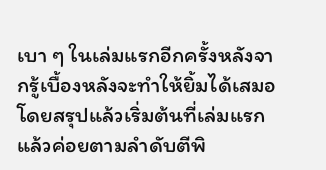เบา ๆ ในเล่มแรกอีกครั้งหลังจากรู้เบื้องหลังจะทำให้ยิ้มได้เสมอ โดยสรุปแล้วเริ่มต้นที่เล่มแรกแล้วค่อยตามลำดับตีพิ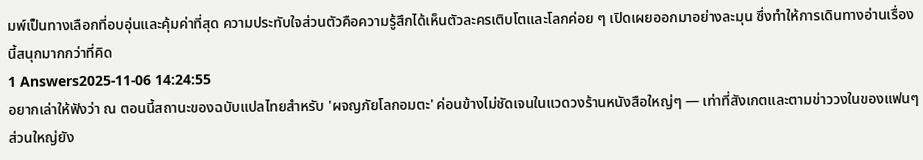มพ์เป็นทางเลือกที่อบอุ่นและคุ้มค่าที่สุด ความประทับใจส่วนตัวคือความรู้สึกได้เห็นตัวละครเติบโตและโลกค่อย ๆ เปิดเผยออกมาอย่างละมุน ซึ่งทำให้การเดินทางอ่านเรื่องนี้สนุกมากกว่าที่คิด
1 Answers2025-11-06 14:24:55
อยากเล่าให้ฟังว่า ณ ตอนนี้สถานะของฉบับแปลไทยสำหรับ 'ผจญภัยโลกอมตะ' ค่อนข้างไม่ชัดเจนในแวดวงร้านหนังสือใหญ่ๆ — เท่าที่สังเกตและตามข่าววงในของแฟนๆ ส่วนใหญ่ยัง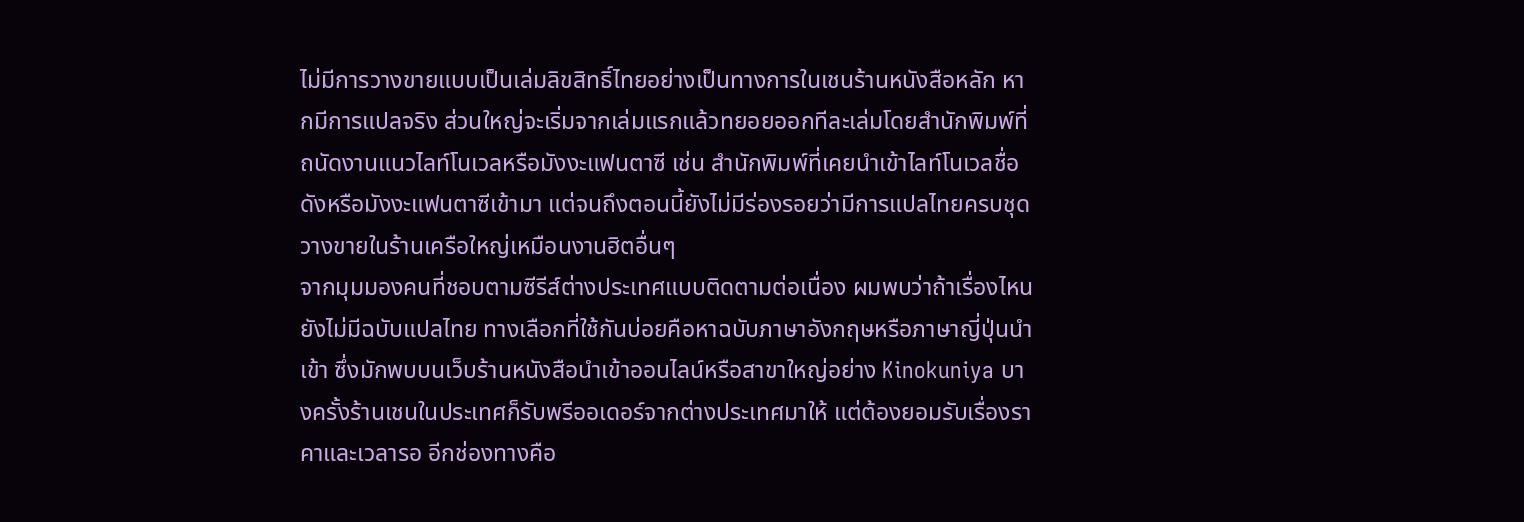ไม่มีการวางขายแบบเป็นเล่มลิขสิทธิ์ไทยอย่างเป็นทางการในเชนร้านหนังสือหลัก หากมีการแปลจริง ส่วนใหญ่จะเริ่มจากเล่มแรกแล้วทยอยออกทีละเล่มโดยสำนักพิมพ์ที่ถนัดงานแนวไลท์โนเวลหรือมังงะแฟนตาซี เช่น สำนักพิมพ์ที่เคยนำเข้าไลท์โนเวลชื่อดังหรือมังงะแฟนตาซีเข้ามา แต่จนถึงตอนนี้ยังไม่มีร่องรอยว่ามีการแปลไทยครบชุดวางขายในร้านเครือใหญ่เหมือนงานฮิตอื่นๆ
จากมุมมองคนที่ชอบตามซีรีส์ต่างประเทศแบบติดตามต่อเนื่อง ผมพบว่าถ้าเรื่องไหนยังไม่มีฉบับแปลไทย ทางเลือกที่ใช้กันบ่อยคือหาฉบับภาษาอังกฤษหรือภาษาญี่ปุ่นนำเข้า ซึ่งมักพบบนเว็บร้านหนังสือนำเข้าออนไลน์หรือสาขาใหญ่อย่าง Kinokuniya บางครั้งร้านเชนในประเทศก็รับพรีออเดอร์จากต่างประเทศมาให้ แต่ต้องยอมรับเรื่องราคาและเวลารอ อีกช่องทางคือ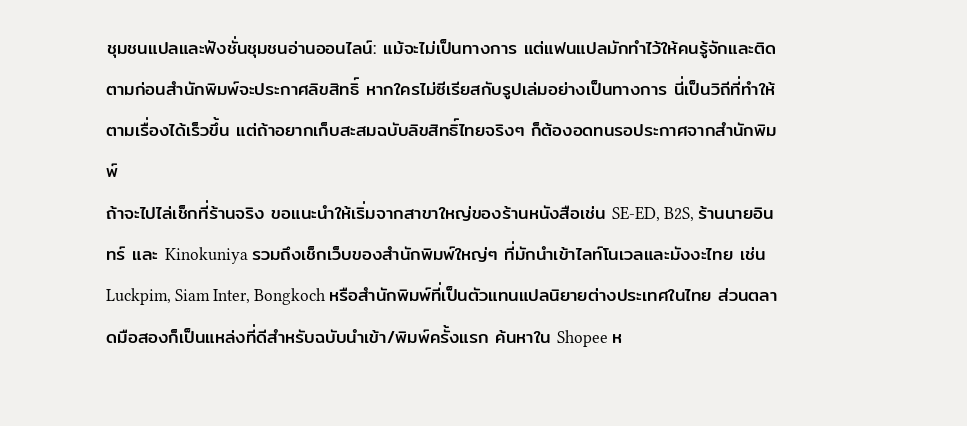ชุมชนแปลและฟังชั่นชุมชนอ่านออนไลน์: แม้จะไม่เป็นทางการ แต่แฟนแปลมักทำไว้ให้คนรู้จักและติดตามก่อนสำนักพิมพ์จะประกาศลิขสิทธิ์ หากใครไม่ซีเรียสกับรูปเล่มอย่างเป็นทางการ นี่เป็นวิถีที่ทำให้ตามเรื่องได้เร็วขึ้น แต่ถ้าอยากเก็บสะสมฉบับลิขสิทธิ์ไทยจริงๆ ก็ต้องอดทนรอประกาศจากสำนักพิมพ์
ถ้าจะไปไล่เช็กที่ร้านจริง ขอแนะนำให้เริ่มจากสาขาใหญ่ของร้านหนังสือเช่น SE-ED, B2S, ร้านนายอินทร์ และ Kinokuniya รวมถึงเช็กเว็บของสำนักพิมพ์ใหญ่ๆ ที่มักนำเข้าไลท์โนเวลและมังงะไทย เช่น Luckpim, Siam Inter, Bongkoch หรือสำนักพิมพ์ที่เป็นตัวแทนแปลนิยายต่างประเทศในไทย ส่วนตลาดมือสองก็เป็นแหล่งที่ดีสำหรับฉบับนำเข้า/พิมพ์ครั้งแรก ค้นหาใน Shopee ห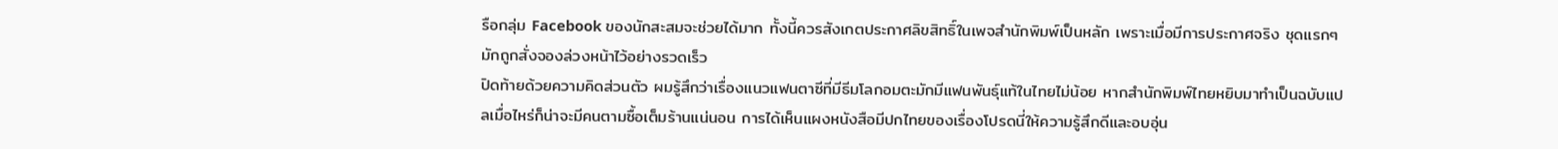รือกลุ่ม Facebook ของนักสะสมจะช่วยได้มาก ทั้งนี้ควรสังเกตประกาศลิขสิทธิ์ในเพจสำนักพิมพ์เป็นหลัก เพราะเมื่อมีการประกาศจริง ชุดแรกๆ มักถูกสั่งจองล่วงหน้าไว้อย่างรวดเร็ว
ปิดท้ายด้วยความคิดส่วนตัว ผมรู้สึกว่าเรื่องแนวแฟนตาซีที่มีธีมโลกอมตะมักมีแฟนพันธุ์แท้ในไทยไม่น้อย หากสำนักพิมพ์ไทยหยิบมาทำเป็นฉบับแปลเมื่อไหร่ก็น่าจะมีคนตามซื้อเต็มร้านแน่นอน การได้เห็นแผงหนังสือมีปกไทยของเรื่องโปรดนี่ให้ความรู้สึกดีและอบอุ่น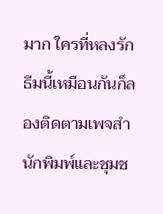มาก ใครที่หลงรักธีมนี้เหมือนกันก็ลองติดตามเพจสำนักพิมพ์และชุมช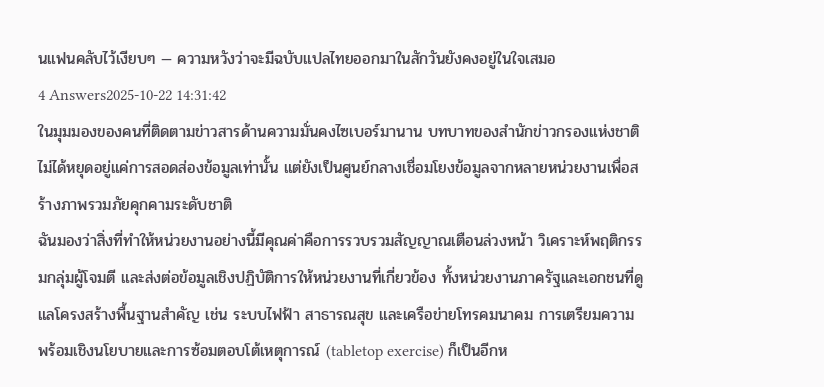นแฟนคลับไว้เงียบๆ — ความหวังว่าจะมีฉบับแปลไทยออกมาในสักวันยังคงอยู่ในใจเสมอ
4 Answers2025-10-22 14:31:42
ในมุมมองของคนที่ติดตามข่าวสารด้านความมั่นคงไซเบอร์มานาน บทบาทของสำนักข่าวกรองแห่งชาติไม่ได้หยุดอยู่แค่การสอดส่องข้อมูลเท่านั้น แต่ยังเป็นศูนย์กลางเชื่อมโยงข้อมูลจากหลายหน่วยงานเพื่อสร้างภาพรวมภัยคุกคามระดับชาติ
ฉันมองว่าสิ่งที่ทำให้หน่วยงานอย่างนี้มีคุณค่าคือการรวบรวมสัญญาณเตือนล่วงหน้า วิเคราะห์พฤติกรรมกลุ่มผู้โจมตี และส่งต่อข้อมูลเชิงปฏิบัติการให้หน่วยงานที่เกี่ยวข้อง ทั้งหน่วยงานภาครัฐและเอกชนที่ดูแลโครงสร้างพื้นฐานสำคัญ เช่น ระบบไฟฟ้า สาธารณสุข และเครือข่ายโทรคมนาคม การเตรียมความพร้อมเชิงนโยบายและการซ้อมตอบโต้เหตุการณ์ (tabletop exercise) ก็เป็นอีกห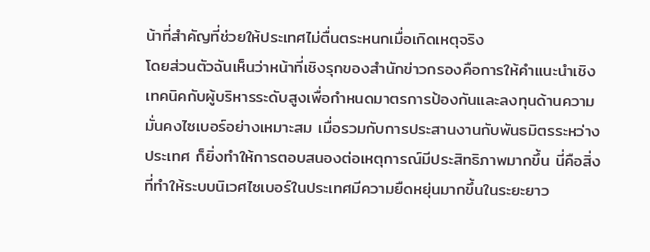น้าที่สำคัญที่ช่วยให้ประเทศไม่ตื่นตระหนกเมื่อเกิดเหตุจริง
โดยส่วนตัวฉันเห็นว่าหน้าที่เชิงรุกของสำนักข่าวกรองคือการให้คำแนะนำเชิงเทคนิคกับผู้บริหารระดับสูงเพื่อกำหนดมาตรการป้องกันและลงทุนด้านความมั่นคงไซเบอร์อย่างเหมาะสม เมื่อรวมกับการประสานงานกับพันธมิตรระหว่างประเทศ ก็ยิ่งทำให้การตอบสนองต่อเหตุการณ์มีประสิทธิภาพมากขึ้น นี่คือสิ่งที่ทำให้ระบบนิเวศไซเบอร์ในประเทศมีความยืดหยุ่นมากขึ้นในระยะยาว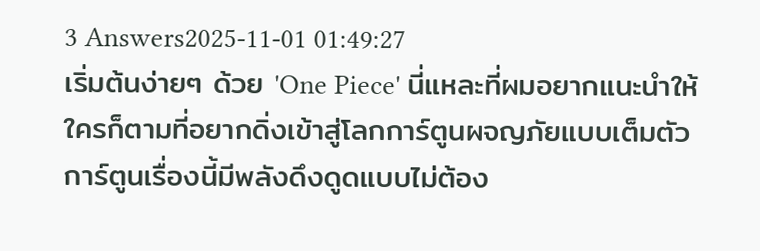3 Answers2025-11-01 01:49:27
เริ่มต้นง่ายๆ ด้วย 'One Piece' นี่แหละที่ผมอยากแนะนำให้ใครก็ตามที่อยากดิ่งเข้าสู่โลกการ์ตูนผจญภัยแบบเต็มตัว
การ์ตูนเรื่องนี้มีพลังดึงดูดแบบไม่ต้อง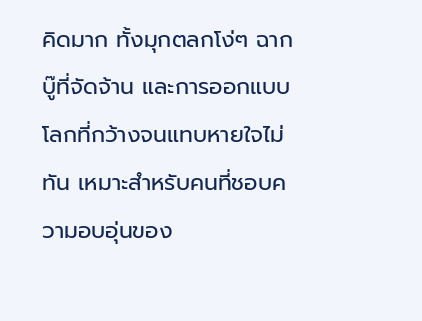คิดมาก ทั้งมุกตลกโง่ๆ ฉากบู๊ที่จัดจ้าน และการออกแบบโลกที่กว้างจนแทบหายใจไม่ทัน เหมาะสำหรับคนที่ชอบความอบอุ่นของ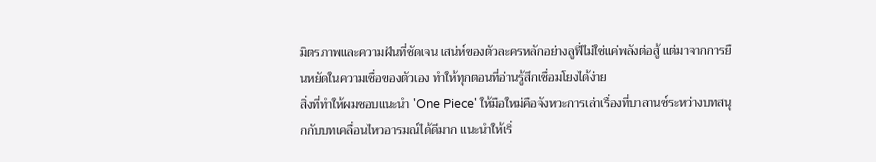มิตรภาพและความฝันที่ชัดเจน เสน่ห์ของตัวละครหลักอย่างลูฟี่ไม่ใช่แค่พลังต่อสู้ แต่มาจากการยืนหยัดในความเชื่อของตัวเอง ทำให้ทุกตอนที่อ่านรู้สึกเชื่อมโยงได้ง่าย
สิ่งที่ทำให้ผมชอบแนะนำ 'One Piece' ให้มือใหม่คือจังหวะการเล่าเรื่องที่บาลานซ์ระหว่างบทสนุกกับบทเคลื่อนไหวอารมณ์ได้ดีมาก แนะนำให้เริ่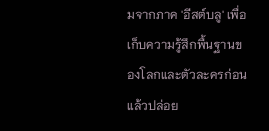มจากภาค 'อีสต์บลู' เพื่อเก็บความรู้สึกพื้นฐานของโลกและตัวละครก่อน แล้วปล่อย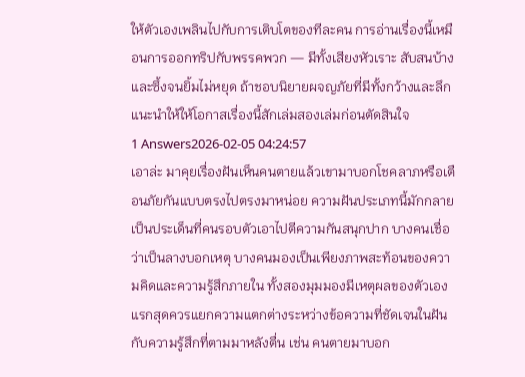ให้ตัวเองเพลินไปกับการเติบโตของทีละคน การอ่านเรื่องนี้เหมือนการออกทริปกับพรรคพวก — มีทั้งเสียงหัวเราะ สับสนบ้าง และซึ้งจนยิ้มไม่หยุด ถ้าชอบนิยายผจญภัยที่มีทั้งกว้างและลึก แนะนำให้ให้โอกาสเรื่องนี้สักเล่มสองเล่มก่อนตัดสินใจ
1 Answers2026-02-05 04:24:57
เอาล่ะ มาคุยเรื่องฝันเห็นคนตายแล้วเขามาบอกโชคลาภหรือเตือนภัยกันแบบตรงไปตรงมาหน่อย ความฝันประเภทนี้มักกลายเป็นประเด็นที่คนรอบตัวเอาไปตีความกันสนุกปาก บางคนเชื่อว่าเป็นลางบอกเหตุ บางคนมองเป็นเพียงภาพสะท้อนของความคิดและความรู้สึกภายใน ทั้งสองมุมมองมีเหตุผลของตัวเอง แรกสุดควรแยกความแตกต่างระหว่างข้อความที่ชัดเจนในฝันกับความรู้สึกที่ตามมาหลังตื่น เช่น คนตายมาบอก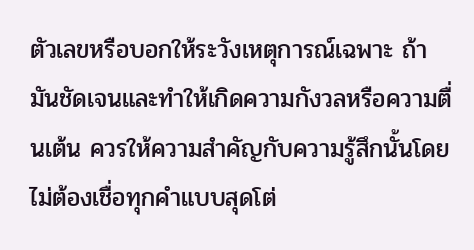ตัวเลขหรือบอกให้ระวังเหตุการณ์เฉพาะ ถ้ามันชัดเจนและทำให้เกิดความกังวลหรือความตื่นเต้น ควรให้ความสำคัญกับความรู้สึกนั้นโดยไม่ต้องเชื่อทุกคำแบบสุดโต่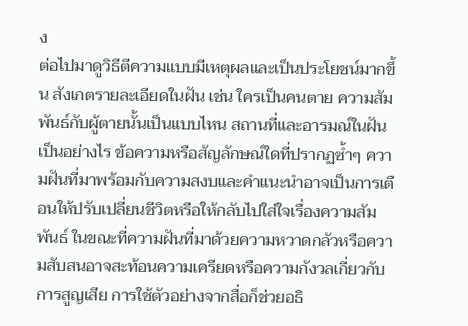ง
ต่อไปมาดูวิธีตีความแบบมีเหตุผลและเป็นประโยชน์มากขึ้น สังเกตรายละเอียดในฝัน เช่น ใครเป็นคนตาย ความสัมพันธ์กับผู้ตายนั้นเป็นแบบไหน สถานที่และอารมณ์ในฝันเป็นอย่างไร ข้อความหรือสัญลักษณ์ใดที่ปรากฏซ้ำๆ ความฝันที่มาพร้อมกับความสงบและคำแนะนำอาจเป็นการเตือนให้ปรับเปลี่ยนชีวิตหรือให้กลับไปใส่ใจเรื่องความสัมพันธ์ ในขณะที่ความฝันที่มาด้วยความหวาดกลัวหรือความสับสนอาจสะท้อนความเครียดหรือความกังวลเกี่ยวกับการสูญเสีย การใช้ตัวอย่างจากสื่อก็ช่วยอธิ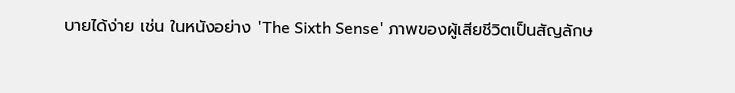บายได้ง่าย เช่น ในหนังอย่าง 'The Sixth Sense' ภาพของผู้เสียชีวิตเป็นสัญลักษ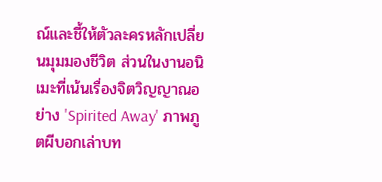ณ์และชี้ให้ตัวละครหลักเปลี่ยนมุมมองชีวิต ส่วนในงานอนิเมะที่เน้นเรื่องจิตวิญญาณอย่าง 'Spirited Away' ภาพภูตผีบอกเล่าบท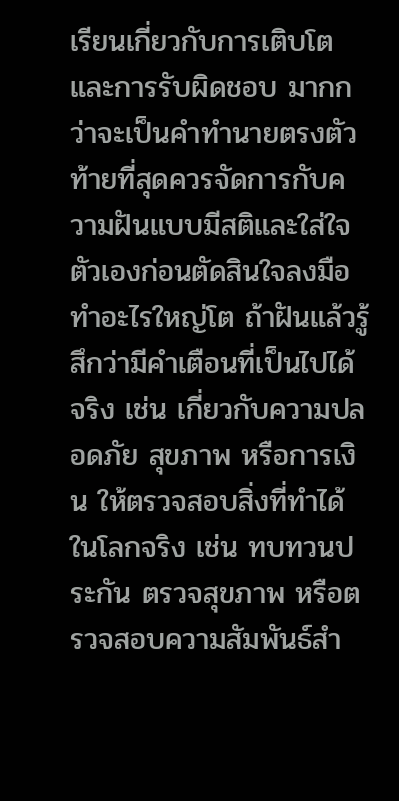เรียนเกี่ยวกับการเติบโตและการรับผิดชอบ มากกว่าจะเป็นคำทำนายตรงตัว
ท้ายที่สุดควรจัดการกับความฝันแบบมีสติและใส่ใจตัวเองก่อนตัดสินใจลงมือทำอะไรใหญ่โต ถ้าฝันแล้วรู้สึกว่ามีคำเตือนที่เป็นไปได้จริง เช่น เกี่ยวกับความปลอดภัย สุขภาพ หรือการเงิน ให้ตรวจสอบสิ่งที่ทำได้ในโลกจริง เช่น ทบทวนประกัน ตรวจสุขภาพ หรือตรวจสอบความสัมพันธ์สำ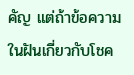คัญ แต่ถ้าข้อความในฝันเกี่ยวกับโชค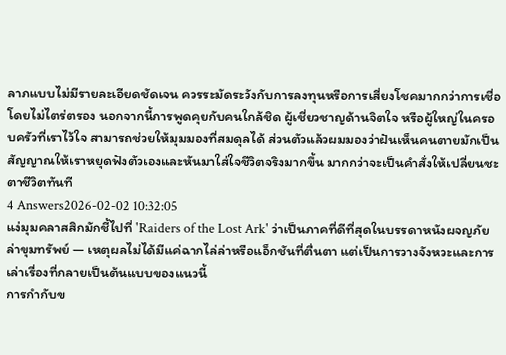ลาภแบบไม่มีรายละเอียดชัดเจน ควรระมัดระวังกับการลงทุนหรือการเสี่ยงโชคมากกว่าการเชื่อโดยไม่ไตร่ตรอง นอกจากนี้การพูดคุยกับคนใกล้ชิด ผู้เชี่ยวชาญด้านจิตใจ หรือผู้ใหญ่ในครอบครัวที่เราไว้ใจ สามารถช่วยให้มุมมองที่สมดุลได้ ส่วนตัวแล้วผมมองว่าฝันเห็นคนตายมักเป็นสัญญาณให้เราหยุดฟังตัวเองและหันมาใส่ใจชีวิตจริงมากขึ้น มากกว่าจะเป็นคำสั่งให้เปลี่ยนชะตาชีวิตทันที
4 Answers2026-02-02 10:32:05
แง่มุมคลาสสิกมักชี้ไปที่ 'Raiders of the Lost Ark' ว่าเป็นภาคที่ดีที่สุดในบรรดาหนังผจญภัยล่าขุมทรัพย์ — เหตุผลไม่ได้มีแค่ฉากไล่ล่าหรือแอ็กชันที่ตื่นตา แต่เป็นการวางจังหวะและการเล่าเรื่องที่กลายเป็นต้นแบบของแนวนี้
การกำกับข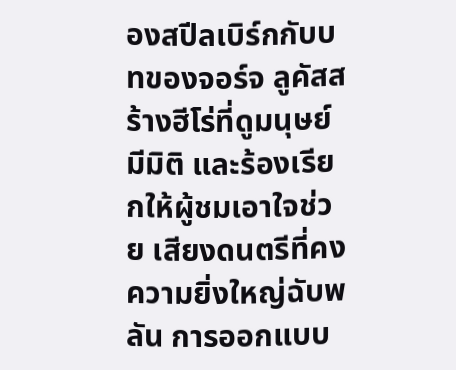องสปีลเบิร์กกับบทของจอร์จ ลูคัสสร้างฮีโร่ที่ดูมนุษย์ มีมิติ และร้องเรียกให้ผู้ชมเอาใจช่วย เสียงดนตรีที่คงความยิ่งใหญ่ฉับพลัน การออกแบบ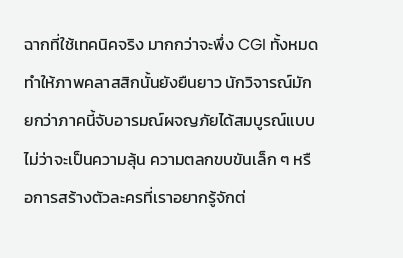ฉากที่ใช้เทคนิคจริง มากกว่าจะพึ่ง CGI ทั้งหมด ทำให้ภาพคลาสสิกนั้นยังยืนยาว นักวิจารณ์มักยกว่าภาคนี้จับอารมณ์ผจญภัยได้สมบูรณ์แบบ ไม่ว่าจะเป็นความลุ้น ความตลกขบขันเล็ก ๆ หรือการสร้างตัวละครที่เราอยากรู้จักต่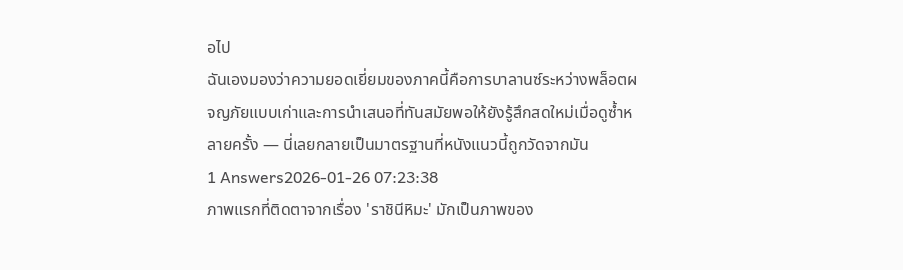อไป
ฉันเองมองว่าความยอดเยี่ยมของภาคนี้คือการบาลานซ์ระหว่างพล็อตผจญภัยแบบเก่าและการนำเสนอที่ทันสมัยพอให้ยังรู้สึกสดใหม่เมื่อดูซ้ำหลายครั้ง — นี่เลยกลายเป็นมาตรฐานที่หนังแนวนี้ถูกวัดจากมัน
1 Answers2026-01-26 07:23:38
ภาพแรกที่ติดตาจากเรื่อง 'ราชินีหิมะ' มักเป็นภาพของ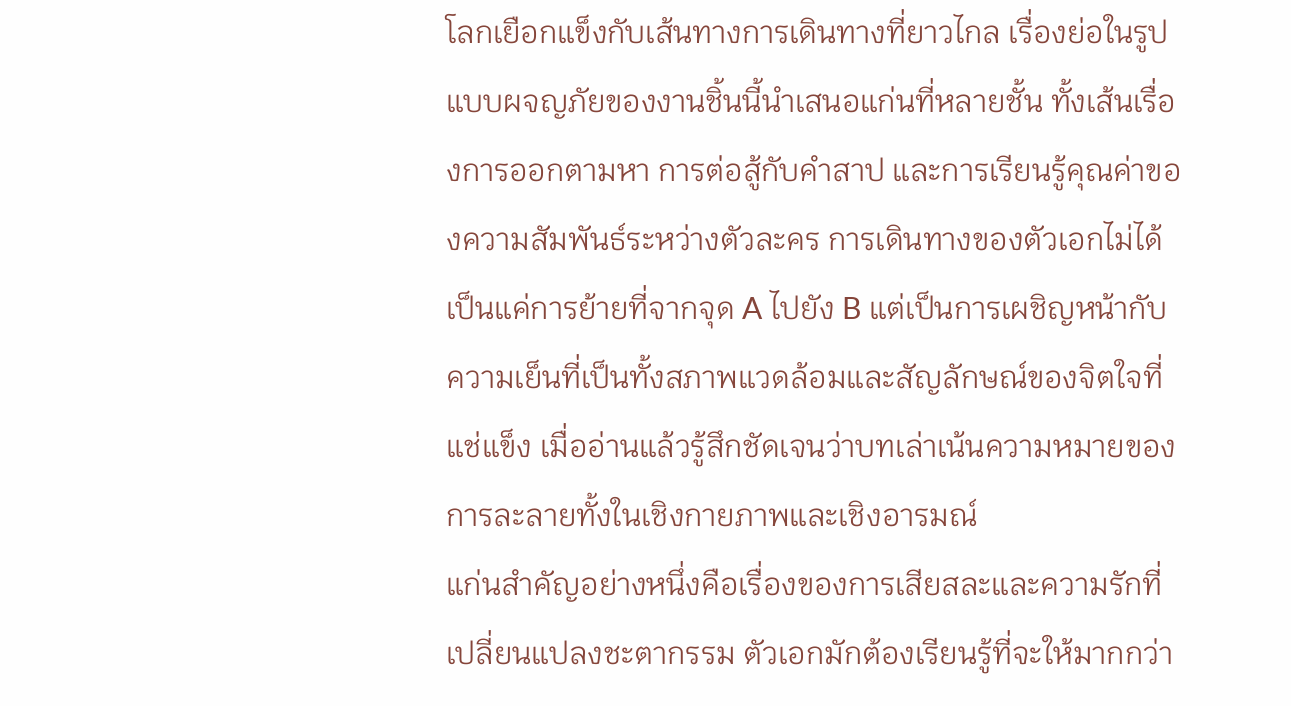โลกเยือกแข็งกับเส้นทางการเดินทางที่ยาวไกล เรื่องย่อในรูปแบบผจญภัยของงานชิ้นนี้นำเสนอแก่นที่หลายชั้น ทั้งเส้นเรื่องการออกตามหา การต่อสู้กับคำสาป และการเรียนรู้คุณค่าของความสัมพันธ์ระหว่างตัวละคร การเดินทางของตัวเอกไม่ได้เป็นแค่การย้ายที่จากจุด A ไปยัง B แต่เป็นการเผชิญหน้ากับความเย็นที่เป็นทั้งสภาพแวดล้อมและสัญลักษณ์ของจิตใจที่แช่แข็ง เมื่ออ่านแล้วรู้สึกชัดเจนว่าบทเล่าเน้นความหมายของการละลายทั้งในเชิงกายภาพและเชิงอารมณ์
แก่นสำคัญอย่างหนึ่งคือเรื่องของการเสียสละและความรักที่เปลี่ยนแปลงชะตากรรม ตัวเอกมักต้องเรียนรู้ที่จะให้มากกว่า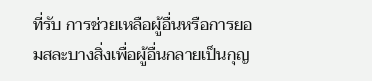ที่รับ การช่วยเหลือผู้อื่นหรือการยอมสละบางสิ่งเพื่อผู้อื่นกลายเป็นกุญ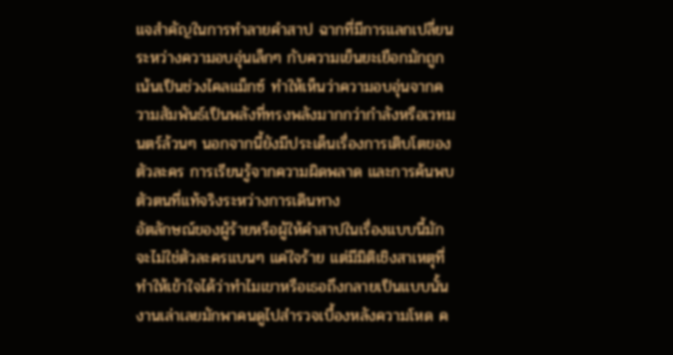แจสำคัญในการทำลายคำสาป ฉากที่มีการแลกเปลี่ยนระหว่างความอบอุ่นเล็กๆ กับความเย็นยะเยือกมักถูกเน้นเป็นช่วงไคลแม็กซ์ ทำให้เห็นว่าความอบอุ่นจากความสัมพันธ์เป็นพลังที่ทรงพลังมากกว่ากำลังหรือเวทมนตร์ล้วนๆ นอกจากนี้ยังมีประเด็นเรื่องการเติบโตของตัวละคร การเรียนรู้จากความผิดพลาด และการค้นพบตัวตนที่แท้จริงระหว่างการเดินทาง
อัตลักษณ์ของผู้ร้ายหรือผู้ให้คำสาปในเรื่องแบบนี้มักจะไม่ใช่ตัวละครแบนๆ แค่ใจร้าย แต่มีมิติเชิงสาเหตุที่ทำให้เข้าใจได้ว่าทำไมเขาหรือเธอถึงกลายเป็นแบบนั้น งานเล่าเลยมักพาคนดูไปสำรวจเบื้องหลังความโหด ค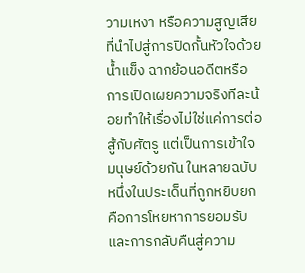วามเหงา หรือความสูญเสียที่นำไปสู่การปิดกั้นหัวใจด้วยน้ำแข็ง ฉากย้อนอดีตหรือการเปิดเผยความจริงทีละน้อยทำให้เรื่องไม่ใช่แค่การต่อสู้กับศัตรู แต่เป็นการเข้าใจมนุษย์ด้วยกัน ในหลายฉบับ หนึ่งในประเด็นที่ถูกหยิบยกคือการโหยหาการยอมรับและการกลับคืนสู่ความ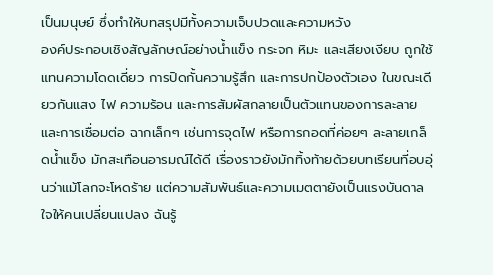เป็นมนุษย์ ซึ่งทำให้บทสรุปมีทั้งความเจ็บปวดและความหวัง
องค์ประกอบเชิงสัญลักษณ์อย่างน้ำแข็ง กระจก หิมะ และเสียงเงียบ ถูกใช้แทนความโดดเดี่ยว การปิดกั้นความรู้สึก และการปกป้องตัวเอง ในขณะเดียวกันแสง ไฟ ความร้อน และการสัมผัสกลายเป็นตัวแทนของการละลายและการเชื่อมต่อ ฉากเล็กๆ เช่นการจุดไฟ หรือการกอดที่ค่อยๆ ละลายเกล็ดน้ำแข็ง มักสะเทือนอารมณ์ได้ดี เรื่องราวยังมักทิ้งท้ายด้วยบทเรียนที่อบอุ่นว่าแม้โลกจะโหดร้าย แต่ความสัมพันธ์และความเมตตายังเป็นแรงบันดาลใจให้คนเปลี่ยนแปลง ฉันรู้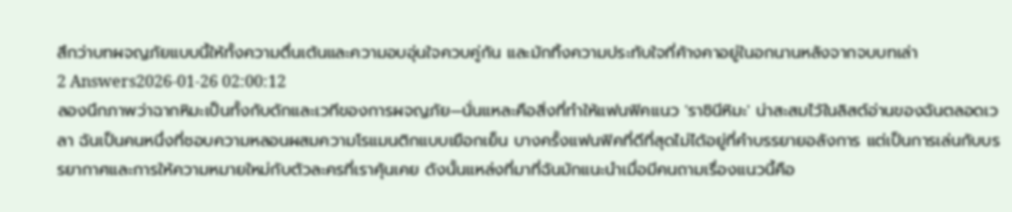สึกว่าบทผจญภัยแบบนี้ให้ทั้งความตื่นเต้นและความอบอุ่นใจควบคู่กัน และมักทิ้งความประทับใจที่ค้างคาอยู่ในอกนานหลังจากจบบทเล่า
2 Answers2026-01-26 02:00:12
ลองนึกภาพว่าฉากหิมะเป็นทั้งกับดักและเวทีของการผจญภัย—นั่นแหละคือสิ่งที่ทำให้แฟนฟิคแนว 'ราชินีหิมะ' น่าสะสมไว้ในลิสต์อ่านของฉันตลอดเวลา ฉันเป็นคนหนึ่งที่ชอบความหลอนผสมความโรแมนติกแบบเยือกเย็น บางครั้งแฟนฟิคที่ดีที่สุดไม่ได้อยู่ที่คำบรรยายอลังการ แต่เป็นการเล่นกับบรรยากาศและการให้ความหมายใหม่กับตัวละครที่เราคุ้นเคย ดังนั้นแหล่งที่มาที่ฉันมักแนะนำเมื่อมีคนถามเรื่องแนวนี้คือ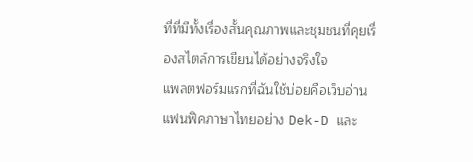ที่ที่มีทั้งเรื่องสั้นคุณภาพและชุมชนที่คุยเรื่องสไตล์การเขียนได้อย่างจริงใจ
แพลตฟอร์มแรกที่ฉันใช้บ่อยคือเว็บอ่านแฟนฟิคภาษาไทยอย่าง Dek-D และ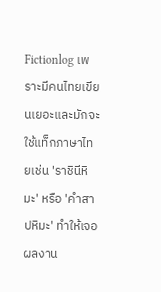Fictionlog เพราะมีคนไทยเขียนเยอะและมักจะใช้แท็กภาษาไทยเช่น 'ราชินีหิมะ' หรือ 'คำสาปหิมะ' ทำให้เจอผลงาน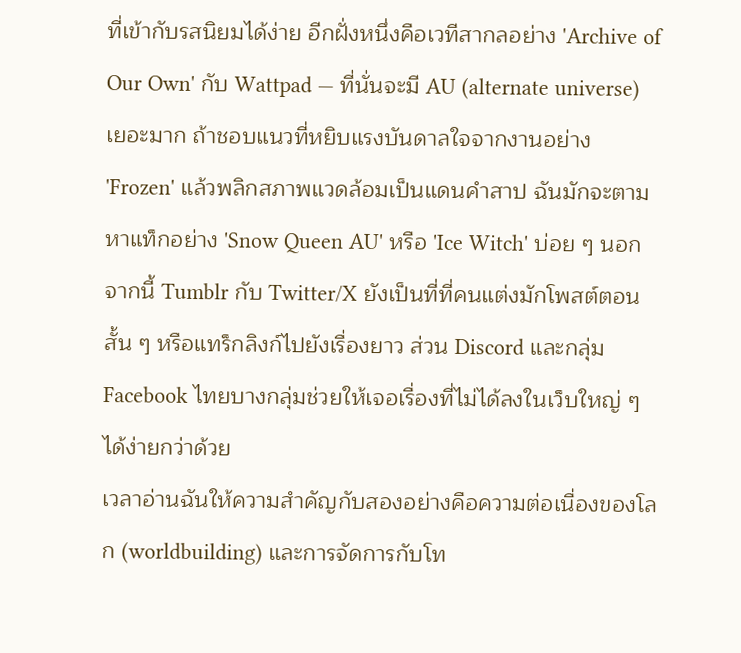ที่เข้ากับรสนิยมได้ง่าย อีกฝั่งหนึ่งคือเวทีสากลอย่าง 'Archive of Our Own' กับ Wattpad — ที่นั่นจะมี AU (alternate universe) เยอะมาก ถ้าชอบแนวที่หยิบแรงบันดาลใจจากงานอย่าง 'Frozen' แล้วพลิกสภาพแวดล้อมเป็นแดนคำสาป ฉันมักจะตามหาแท็กอย่าง 'Snow Queen AU' หรือ 'Ice Witch' บ่อย ๆ นอกจากนี้ Tumblr กับ Twitter/X ยังเป็นที่ที่คนแต่งมักโพสต์ตอนสั้น ๆ หรือแทร็กลิงก์ไปยังเรื่องยาว ส่วน Discord และกลุ่ม Facebook ไทยบางกลุ่มช่วยให้เจอเรื่องที่ไม่ได้ลงในเว็บใหญ่ ๆ ได้ง่ายกว่าด้วย
เวลาอ่านฉันให้ความสำคัญกับสองอย่างคือความต่อเนื่องของโลก (worldbuilding) และการจัดการกับโท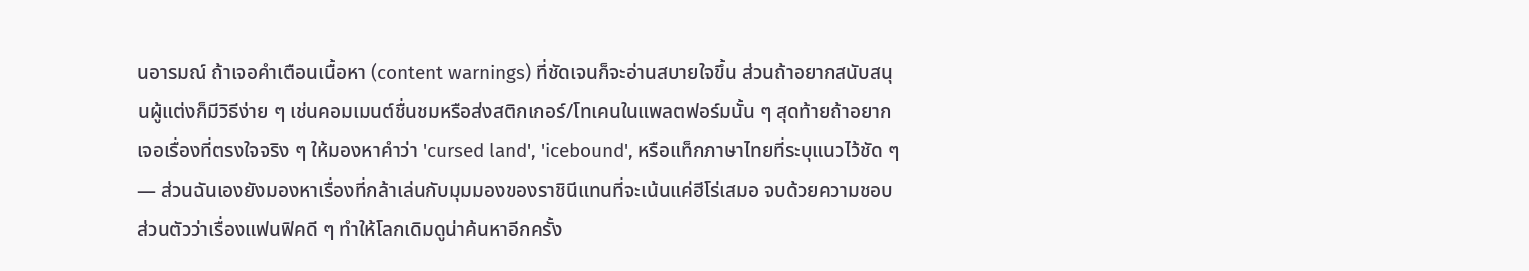นอารมณ์ ถ้าเจอคำเตือนเนื้อหา (content warnings) ที่ชัดเจนก็จะอ่านสบายใจขึ้น ส่วนถ้าอยากสนับสนุนผู้แต่งก็มีวิธีง่าย ๆ เช่นคอมเมนต์ชื่นชมหรือส่งสติกเกอร์/โทเคนในแพลตฟอร์มนั้น ๆ สุดท้ายถ้าอยากเจอเรื่องที่ตรงใจจริง ๆ ให้มองหาคำว่า 'cursed land', 'icebound', หรือแท็กภาษาไทยที่ระบุแนวไว้ชัด ๆ — ส่วนฉันเองยังมองหาเรื่องที่กล้าเล่นกับมุมมองของราชินีแทนที่จะเน้นแค่ฮีโร่เสมอ จบด้วยความชอบส่วนตัวว่าเรื่องแฟนฟิคดี ๆ ทำให้โลกเดิมดูน่าค้นหาอีกครั้ง